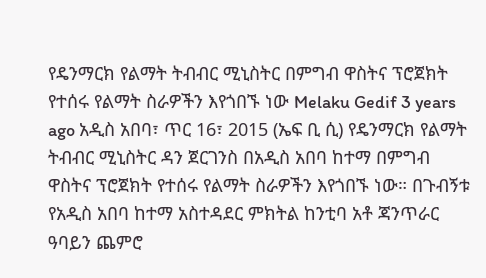የዴንማርክ የልማት ትብብር ሚኒስትር በምግብ ዋስትና ፕሮጀክት የተሰሩ የልማት ስራዎችን እየጎበኙ ነው Melaku Gedif 3 years ago አዲስ አበባ፣ ጥር 16፣ 2015 (ኤፍ ቢ ሲ) የዴንማርክ የልማት ትብብር ሚኒስትር ዳን ጀርገንስ በአዲስ አበባ ከተማ በምግብ ዋስትና ፕሮጀክት የተሰሩ የልማት ስራዎችን እየጎበኙ ነው። በጉብኝቱ የአዲስ አበባ ከተማ አስተዳደር ምክትል ከንቲባ አቶ ጃንጥራር ዓባይን ጨምሮ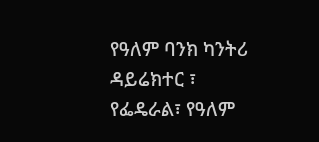የዓለም ባንክ ካንትሪ ዳይሬክተር ፣ የፌዴራል፣ የዓለም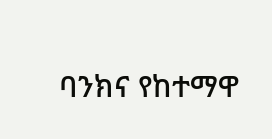ባንክና የከተማዋ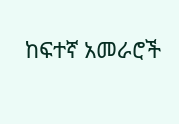ከፍተኛ አመራሮች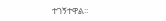ተገኝተዋል፡፡